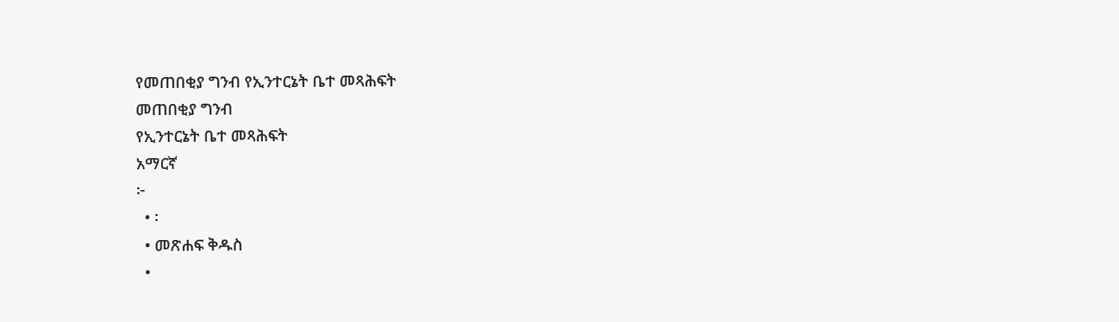የመጠበቂያ ግንብ የኢንተርኔት ቤተ መጻሕፍት
መጠበቂያ ግንብ
የኢንተርኔት ቤተ መጻሕፍት
አማርኛ
፦
  • ፡
  • መጽሐፍ ቅዱስ
  •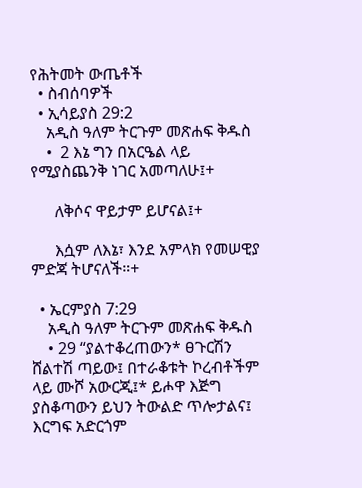የሕትመት ውጤቶች
  • ስብሰባዎች
  • ኢሳይያስ 29:2
    አዲስ ዓለም ትርጉም መጽሐፍ ቅዱስ
    •  2 እኔ ግን በአርዔል ላይ የሚያስጨንቅ ነገር አመጣለሁ፤+

      ለቅሶና ዋይታም ይሆናል፤+

      እሷም ለእኔ፣ እንደ አምላክ የመሠዊያ ምድጃ ትሆናለች።+

  • ኤርምያስ 7:29
    አዲስ ዓለም ትርጉም መጽሐፍ ቅዱስ
    • 29 “ያልተቆረጠውን* ፀጉርሽን ሸልተሽ ጣይው፤ በተራቆቱት ኮረብቶችም ላይ ሙሾ አውርጂ፤* ይሖዋ እጅግ ያስቆጣውን ይህን ትውልድ ጥሎታልና፤ እርግፍ አድርጎም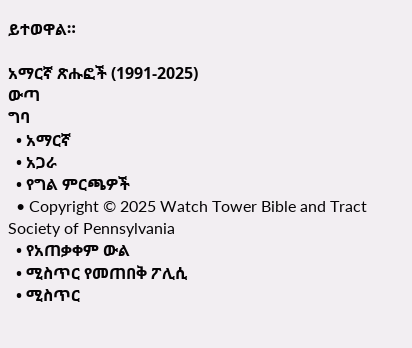ይተወዋል።

አማርኛ ጽሑፎች (1991-2025)
ውጣ
ግባ
  • አማርኛ
  • አጋራ
  • የግል ምርጫዎች
  • Copyright © 2025 Watch Tower Bible and Tract Society of Pennsylvania
  • የአጠቃቀም ውል
  • ሚስጥር የመጠበቅ ፖሊሲ
  • ሚስጥር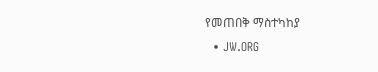የመጠበቅ ማስተካከያ
  • JW.ORG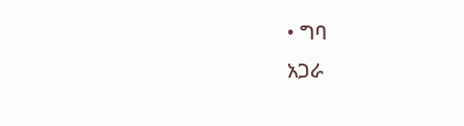• ግባ
አጋራ